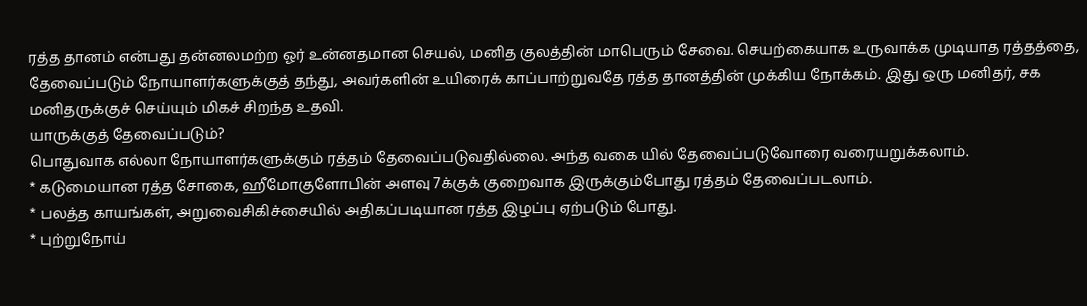ரத்த தானம் என்பது தன்னலமற்ற ஓர் உன்னதமான செயல், மனித குலத்தின் மாபெரும் சேவை. செயற்கையாக உருவாக்க முடியாத ரத்தத்தை, தேவைப்படும் நோயாளர்களுக்குத் தந்து, அவர்களின் உயிரைக் காப்பாற்றுவதே ரத்த தானத்தின் முக்கிய நோக்கம். இது ஒரு மனிதர், சக மனிதருக்குச் செய்யும் மிகச் சிறந்த உதவி.
யாருக்குத் தேவைப்படும்?
பொதுவாக எல்லா நோயாளர்களுக்கும் ரத்தம் தேவைப்படுவதில்லை. அந்த வகை யில் தேவைப்படுவோரை வரையறுக்கலாம்.
* கடுமையான ரத்த சோகை, ஹீமோகுளோபின் அளவு 7க்குக் குறைவாக இருக்கும்போது ரத்தம் தேவைப்படலாம்.
* பலத்த காயங்கள், அறுவைசிகிச்சையில் அதிகப்படியான ரத்த இழப்பு ஏற்படும் போது.
* புற்றுநோய்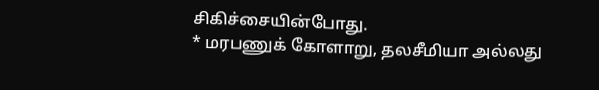சிகிச்சையின்போது.
* மரபணுக் கோளாறு, தலசீமியா அல்லது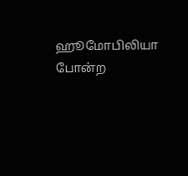ஹூமோபிலியா போன்ற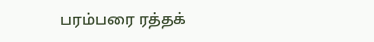பரம்பரை ரத்தக்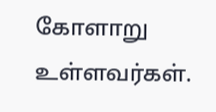கோளாறு உள்ளவர்கள்.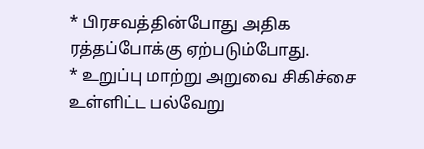* பிரசவத்தின்போது அதிக ரத்தப்போக்கு ஏற்படும்போது.
* உறுப்பு மாற்று அறுவை சிகிச்சை உள்ளிட்ட பல்வேறு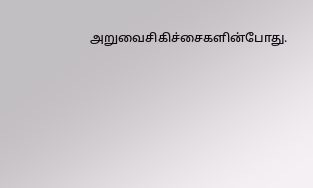அறுவைசிகிச்சைகளின்போது.